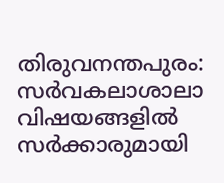തിരുവനന്തപുരം: സർവകലാശാലാ വിഷയങ്ങളിൽ സർക്കാരുമായി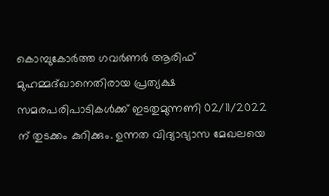കൊമ്പുകോർത്ത ഗവർണർ ആരിഫ് മുഹമ്മദ്ഖാനെതിരായ പ്രത്യക്ഷ സമരപരിപാടികൾക്ക് ഇടതുമുന്നണി 02/11/2022 ന് തുടക്കം കുറിക്കും. ഉന്നത വിദ്യാഭ്യാസ മേഖലയെ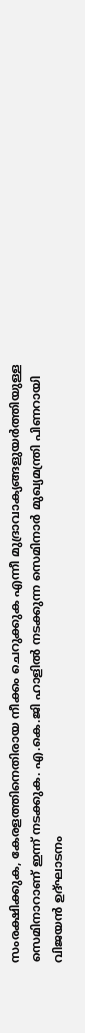സംരക്ഷിക്കുക, കേരളത്തിനെതിരായ നീക്കം ചെറുക്കുക എന്നീ മുദ്രാവാക്യങ്ങളുയർത്തിയുള്ള സെമിനാറാണ് ഇന്ന് നടക്കുക. എ.കെ.ജി ഹാളിൽ നടക്കുന്ന സെമിനാർ മുഖ്യമന്ത്രി പിണറായി വിജയൻ ഉദ്ഘാടനം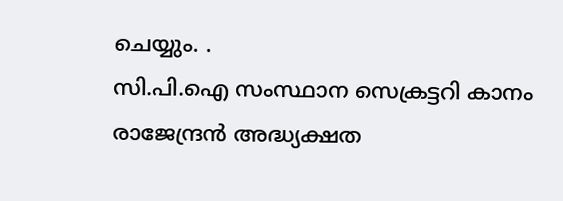ചെയ്യും. .
സി.പി.ഐ സംസ്ഥാന സെക്രട്ടറി കാനം രാജേന്ദ്രൻ അദ്ധ്യക്ഷത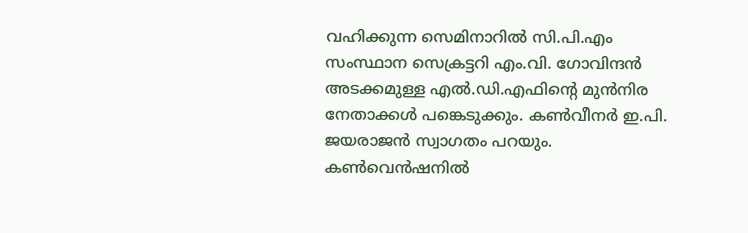വഹിക്കുന്ന സെമിനാറിൽ സി.പി.എം സംസ്ഥാന സെക്രട്ടറി എം.വി. ഗോവിന്ദൻ അടക്കമുള്ള എൽ.ഡി.എഫിന്റെ മുൻനിര നേതാക്കൾ പങ്കെടുക്കും. കൺവീനർ ഇ.പി. ജയരാജൻ സ്വാഗതം പറയും. കൺവെൻഷനിൽ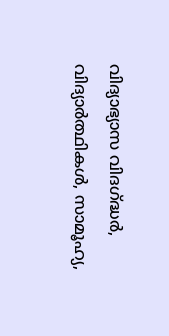വിദ്യാഭ്യാസ വിദഗ്ദ്ധർ, വിദ്യാർത്ഥികൾ, സാമൂഹ്യ,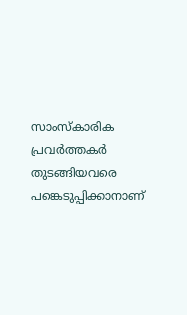സാംസ്കാരിക പ്രവർത്തകർ തുടങ്ങിയവരെ പങ്കെടുപ്പിക്കാനാണ്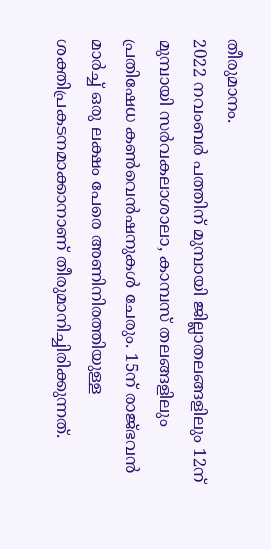തീരുമാനം.
2022 നവംബർ പത്തിന് മുമ്പായി ജില്ലാതലങ്ങളിലും 12ന് മുമ്പായി സർവകലാശാലാ, കാമ്പസ് തലങ്ങളിലും പ്രതിഷേധ കൺവെൻഷനുകൾ ചേരും. 15ന് രാജ്ഭവൻ മാർച്ച് ഒരു ലക്ഷം പേരെ അണിനിരത്തിയുള്ള ശക്തിപ്രകടനമാക്കാനാണ് തീരുമാനിച്ചിരിക്കുന്നത്.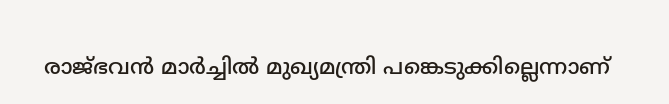രാജ്ഭവൻ മാർച്ചിൽ മുഖ്യമന്ത്രി പങ്കെടുക്കില്ലെന്നാണ്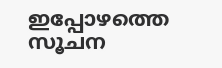ഇപ്പോഴത്തെ സൂചന